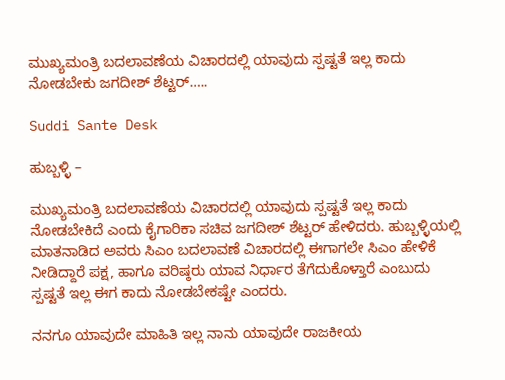ಮುಖ್ಯಮಂತ್ರಿ ಬದಲಾವಣೆಯ ವಿಚಾರದಲ್ಲಿ ಯಾವುದು ಸ್ಪಷ್ಟತೆ ಇಲ್ಲ ಕಾದು ನೋಡಬೇಕು ಜಗದೀಶ್ ಶೆಟ್ಟರ್…..

Suddi Sante Desk

ಹುಬ್ಬಳ್ಳಿ –

ಮುಖ್ಯಮಂತ್ರಿ ಬದಲಾವಣೆಯ ವಿಚಾರದಲ್ಲಿ ಯಾವುದು ಸ್ಪಷ್ಟತೆ ಇಲ್ಲ ಕಾದು ನೋಡಬೇಕಿದೆ ಎಂದು ಕೈಗಾರಿಕಾ ಸಚಿವ ಜಗದೀಶ್ ಶೆಟ್ಟರ್ ಹೇಳಿದರು. ಹುಬ್ಬಳ್ಳಿಯಲ್ಲಿ ಮಾತನಾಡಿದ ಅವರು ಸಿಎಂ ಬದಲಾವಣೆ ವಿಚಾರದಲ್ಲಿ ಈಗಾಗಲೇ ಸಿಎಂ ಹೇಳಿಕೆ‌ ನೀಡಿದ್ದಾರೆ ಪಕ್ಷ, ಹಾಗೂ ವರಿಷ್ಠರು ಯಾವ ನಿರ್ಧಾರ ತೆಗೆದುಕೊಳ್ತಾರೆ ಎಂಬುದು ಸ್ಪಷ್ಟತೆ ಇಲ್ಲ ಈಗ ಕಾದು ನೋಡಬೇಕಷ್ಟೇ ಎಂದರು.

ನನಗೂ ಯಾವುದೇ ಮಾಹಿತಿ ಇಲ್ಲ ನಾನು ಯಾವುದೇ ರಾಜಕೀಯ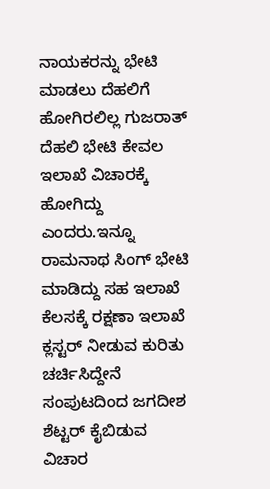ನಾಯಕರನ್ನು ಭೇಟಿ ಮಾಡಲು ದೆಹಲಿಗೆ ಹೋಗಿರಲಿಲ್ಲ ಗುಜರಾತ್ ದೆಹಲಿ ಭೇಟಿ ಕೇವಲ ಇಲಾಖೆ ವಿಚಾರಕ್ಕೆ‌ ಹೋಗಿದ್ದು ಎಂದರು.ಇನ್ನೂ ರಾಮನಾಥ ಸಿಂಗ್ ಭೇಟಿ ಮಾಡಿದ್ದು ಸಹ ಇಲಾಖೆ ಕೆಲಸಕ್ಕೆ ರಕ್ಷಣಾ ಇಲಾಖೆ ಕ್ಲಸ್ಟರ್ ನೀಡುವ ಕುರಿತು ಚರ್ಚಿಸಿದ್ದೇನೆ ಸಂಪುಟದಿಂದ ಜಗದೀಶ ಶೆಟ್ಟರ್ ಕೈಬಿಡುವ ವಿಚಾರ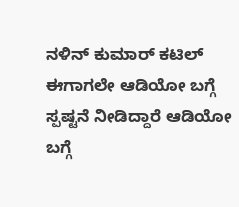ನಳಿನ್ ಕುಮಾರ್ ಕಟಿಲ್ ಈಗಾಗಲೇ ಆಡಿಯೋ ಬಗ್ಗೆ ಸ್ಪಷ್ಟನೆ ನೀಡಿದ್ದಾರೆ ಆಡಿಯೋ ಬಗ್ಗೆ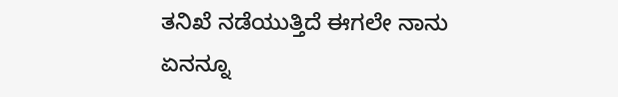ತನಿಖೆ‌ ನಡೆಯುತ್ತಿದೆ ಈಗಲೇ ನಾನು ಏನನ್ನೂ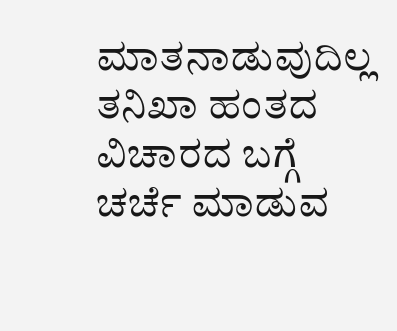ಮಾತನಾಡುವುದಿಲ್ಲ ತನಿಖಾ ಹಂತದ ವಿಚಾರದ ಬಗ್ಗೆ ಚರ್ಚೆ ಮಾಡುವ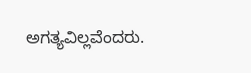ಅಗತ್ಯವಿಲ್ಲವೆಂದರು.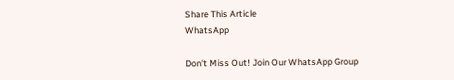Share This Article
WhatsApp

Don't Miss Out! Join Our WhatsApp Group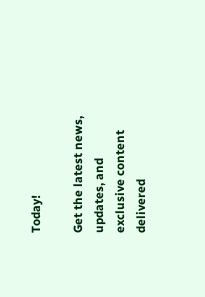Today!

Get the latest news, updates, and exclusive content delivered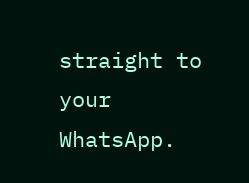straight to your WhatsApp.